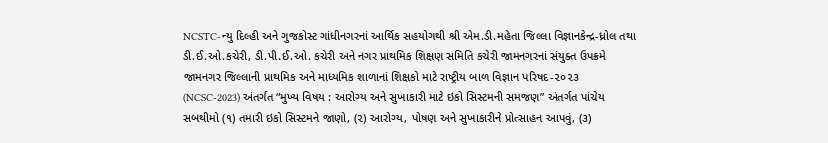NCSTC-ન્યુ દિલ્હી અને ગુજકોસ્ટ ગાંધીનગરનાં આર્થિક સહયોગથી શ્રી એમ.ડી.મહેતા જિલ્લા વિજ્ઞાનકેન્દ્ર-ધ્રોલ તથા ડી.ઈ.ઓ.કચેરી, ડી.પી.ઈ.ઓ. કચેરી અને નગર પ્રાથમિક શિક્ષણ સમિતિ કચેરી જામનગરનાં સંયુક્ત ઉપક્રમે જામનગર જિલ્લાની પ્રાથમિક અને માધ્યમિક શાળાનાં શિક્ષકો માટે રાષ્ટ્રીય બાળ વિજ્ઞાન પરિષદ-૨૦૨૩ (NCSC-2023) અંતર્ગત “મુખ્ય વિષય : આરોગ્ય અને સુખાકારી માટે ઇકો સિસ્ટમની સમજણ” અંતર્ગત પાંચેય સબથીમો (૧) તમારી ઇકો સિસ્ટમને જાણો, (૨) આરોગ્ય, પોષણ અને સુખાકારીને પ્રોત્સાહન આપવું, (૩)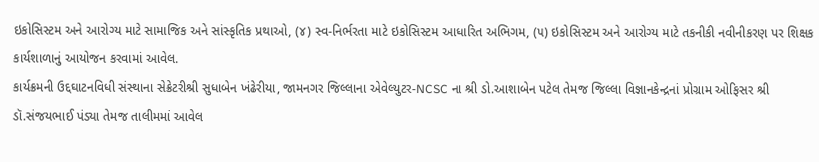ઇકોસિસ્ટમ અને આરોગ્ય માટે સામાજિક અને સાંસ્કૃતિક પ્રથાઓ, (૪) સ્વ-નિર્ભરતા માટે ઇકોસિસ્ટમ આધારિત અભિગમ, (૫) ઇકોસિસ્ટમ અને આરોગ્ય માટે તકનીકી નવીનીકરણ પર શિક્ષક કાર્યશાળાનું આયોજન કરવામાં આવેલ.
કાર્યક્રમની ઉદ્દઘાટનવિધી સંસ્થાના સેક્રેટરીશ્રી સુધાબેન ખંઢેરીયા, જામનગર જિલ્લાના એવેલ્યુટર-NCSC ના શ્રી ડો.આશાબેન પટેલ તેમજ જિલ્લા વિજ્ઞાનકેન્દ્રનાં પ્રોગ્રામ ઓફિસર શ્રી ડૉ.સંજયભાઈ પંડ્યા તેમજ તાલીમમાં આવેલ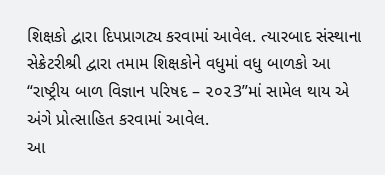શિક્ષકો દ્વારા દિપપ્રાગટ્ય કરવામાં આવેલ. ત્યારબાદ સંસ્થાના સેક્રેટરીશ્રી દ્વારા તમામ શિક્ષકોને વધુમાં વધુ બાળકો આ “રાષ્ટ્રીય બાળ વિજ્ઞાન પરિષદ – ૨૦૨3”માં સામેલ થાય એ અંગે પ્રોત્સાહિત કરવામાં આવેલ.
આ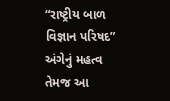“રાષ્ટ્રીય બાળ વિજ્ઞાન પરિષદ” અંગેનું મહત્વ તેમજ આ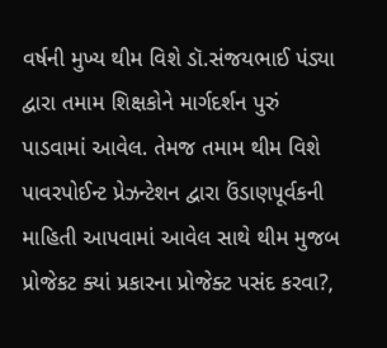વર્ષની મુખ્ય થીમ વિશે ડૉ.સંજયભાઈ પંડ્યા દ્વારા તમામ શિક્ષકોને માર્ગદર્શન પુરું પાડવામાં આવેલ. તેમજ તમામ થીમ વિશે પાવરપોઈન્ટ પ્રેઝન્ટેશન દ્વારા ઉંડાણપૂર્વકની માહિતી આપવામાં આવેલ સાથે થીમ મુજબ પ્રોજેકટ ક્યાં પ્રકારના પ્રોજેક્ટ પસંદ કરવા?,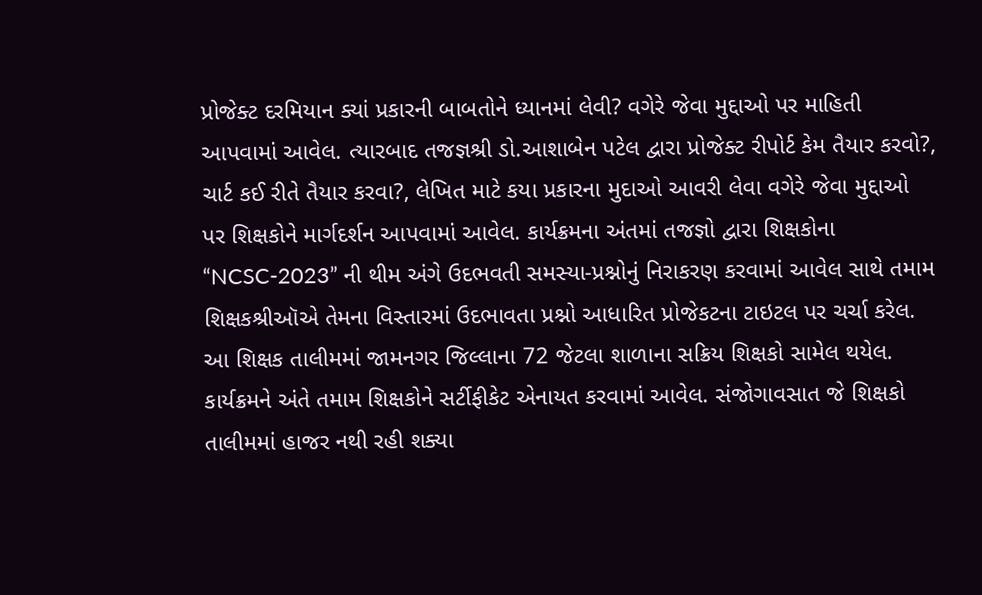પ્રોજેક્ટ દરમિયાન ક્યાં પ્રકારની બાબતોને ધ્યાનમાં લેવી? વગેરે જેવા મુદ્દાઓ પર માહિતી આપવામાં આવેલ. ત્યારબાદ તજજ્ઞશ્રી ડો.આશાબેન પટેલ દ્વારા પ્રોજેક્ટ રીપોર્ટ કેમ તૈયાર કરવો?, ચાર્ટ કઈ રીતે તૈયાર કરવા?, લેખિત માટે કયા પ્રકારના મુદાઓ આવરી લેવા વગેરે જેવા મુદ્દાઓ પર શિક્ષકોને માર્ગદર્શન આપવામાં આવેલ. કાર્યક્રમના અંતમાં તજજ્ઞો દ્વારા શિક્ષકોના “NCSC-2023” ની થીમ અંગે ઉદભવતી સમસ્યા-પ્રશ્નોનું નિરાકરણ કરવામાં આવેલ સાથે તમામ શિક્ષકશ્રીઑએ તેમના વિસ્તારમાં ઉદભાવતા પ્રશ્નો આધારિત પ્રોજેકટના ટાઇટલ પર ચર્ચા કરેલ. આ શિક્ષક તાલીમમાં જામનગર જિલ્લાના 72 જેટલા શાળાના સક્રિય શિક્ષકો સામેલ થયેલ. કાર્યક્રમને અંતે તમામ શિક્ષકોને સર્ટીફીકેટ એનાયત કરવામાં આવેલ. સંજોગાવસાત જે શિક્ષકો તાલીમમાં હાજર નથી રહી શક્યા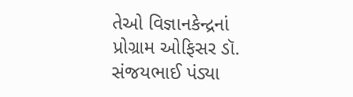તેઓ વિજ્ઞાનકેન્દ્રનાં પ્રોગ્રામ ઓફિસર ડૉ. સંજયભાઈ પંડ્યા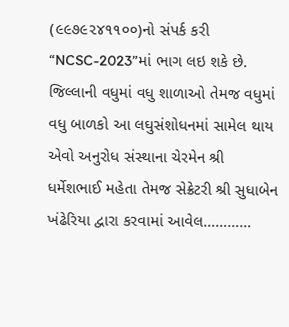(૯૯૭૯૨૪૧૧૦૦)નો સંપર્ક કરી “NCSC-2023”માં ભાગ લઇ શકે છે. જિલ્લાની વધુમાં વધુ શાળાઓ તેમજ વધુમાં વધુ બાળકો આ લઘુસંશોધનમાં સામેલ થાય એવો અનુરોધ સંસ્થાના ચેરમેન શ્રી ધર્મેશભાઈ મહેતા તેમજ સેક્રેટરી શ્રી સુધાબેન ખંઢેરિયા દ્વારા કરવામાં આવેલ…………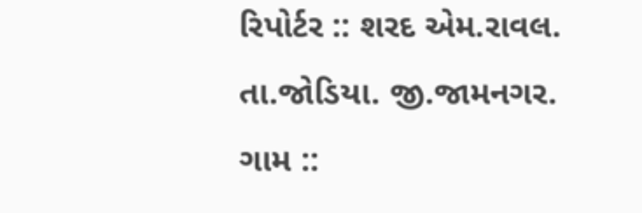રિપોર્ટર :: શરદ એમ.રાવલ.
તા.જોડિયા. જી.જામનગર.
ગામ ::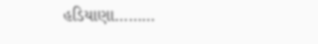હડિયાણા………